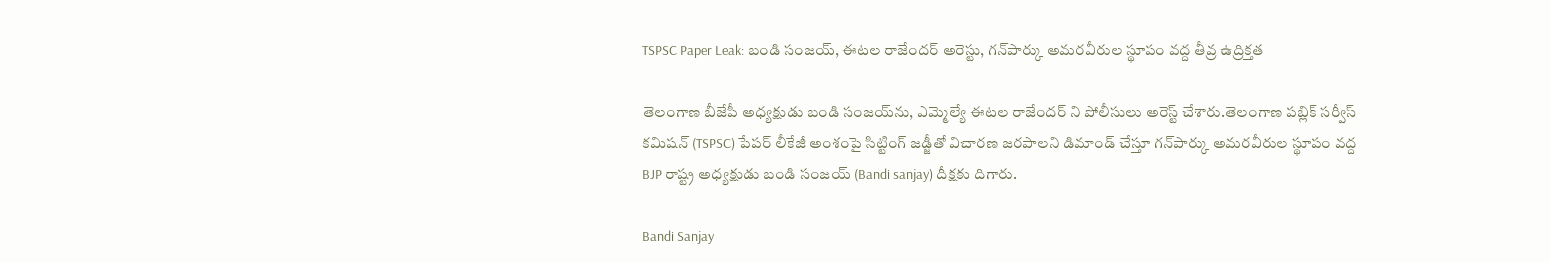TSPSC Paper Leak: బండి సంజయ్‌, ఈటల రాజేందర్ అరెస్టు, గన్‌పార్కు అమరవీరుల స్థూపం వద్ద తీవ్ర ఉద్రిక్తత

తెలంగాణ బీజేపీ అధ్యక్షుడు బండి సంజయ్‌ను, ఎమ్మెల్యే ఈటల రాజేందర్ ని పోలీసులు అరెస్ట్ చేశారు.తెలంగాణ పబ్లిక్‌ సర్వీస్‌ కమిషన్‌ (TSPSC) పేపర్‌ లీకేజీ అంశంపై సిట్టింగ్ జడ్జీతో విచారణ జరపాలని డిమాండ్ చేస్తూ గన్‌పార్కు అమరవీరుల స్థూపం వద్ద BJP రాష్ట్ర అధ్యక్షుడు బండి సంజయ్‌ (Bandi sanjay) దీక్షకు దిగారు.

Bandi Sanjay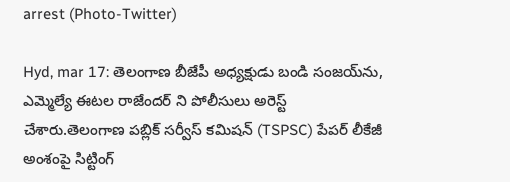arrest (Photo-Twitter)

Hyd, mar 17: తెలంగాణ బీజేపీ అధ్యక్షుడు బండి సంజయ్‌ను, ఎమ్మెల్యే ఈటల రాజేందర్ ని పోలీసులు అరెస్ట్ చేశారు.తెలంగాణ పబ్లిక్‌ సర్వీస్‌ కమిషన్‌ (TSPSC) పేపర్‌ లీకేజీ అంశంపై సిట్టింగ్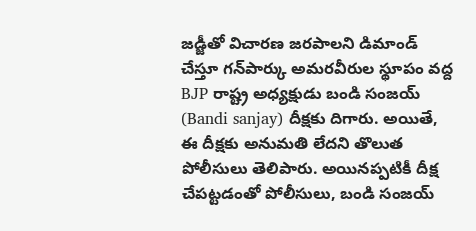జడ్జీతో విచారణ జరపాలని డిమాండ్ చేస్తూ గన్‌పార్కు అమరవీరుల స్థూపం వద్ద BJP రాష్ట్ర అధ్యక్షుడు బండి సంజయ్‌ (Bandi sanjay) దీక్షకు దిగారు. అయితే, ఈ దీక్షకు అనుమతి లేదని తొలుత పోలీసులు తెలిపారు. అయినప్పటికీ దీక్ష చేపట్టడంతో పోలీసులు, బండి సంజయ్‌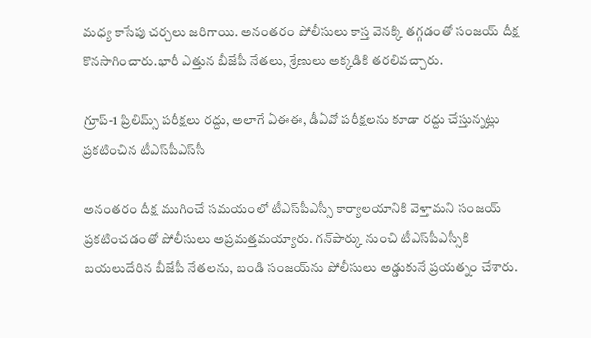మధ్య కాసేపు చర్చలు జరిగాయి. అనంతరం పోలీసులు కాస్త వెనక్కి తగ్గడంతో సంజయ్‌ దీక్ష కొనసాగించారు.భారీ ఎత్తున బీజేపీ నేతలు, శ్రేణులు అక్కడికి తరలివచ్చారు.

గ్రూప్-1 ప్రిలిమ్స్‌ పరీక్షలు రద్దు, అలాగే ఏఈఈ, డీఏవో పరీక్షలను కూడా రద్దు చేస్తున్నట్లు ప్రకటించిన టీఎస్‌పీఎస్‌సీ

అనంతరం దీక్ష ముగించే సమయంలో టీఎస్‌పీఎస్సీ కార్యాలయానికి వెళ్తామని సంజయ్‌ ప్రకటించడంతో పోలీసులు అప్రమత్తమయ్యారు. గన్‌పార్కు నుంచి టీఎస్‌పీఎస్సీకి బయలుదేరిన బీజేపీ నేతలను, బండి సంజయ్‌ను పోలీసులు అడ్డుకునే ప్రయత్నం చేశారు.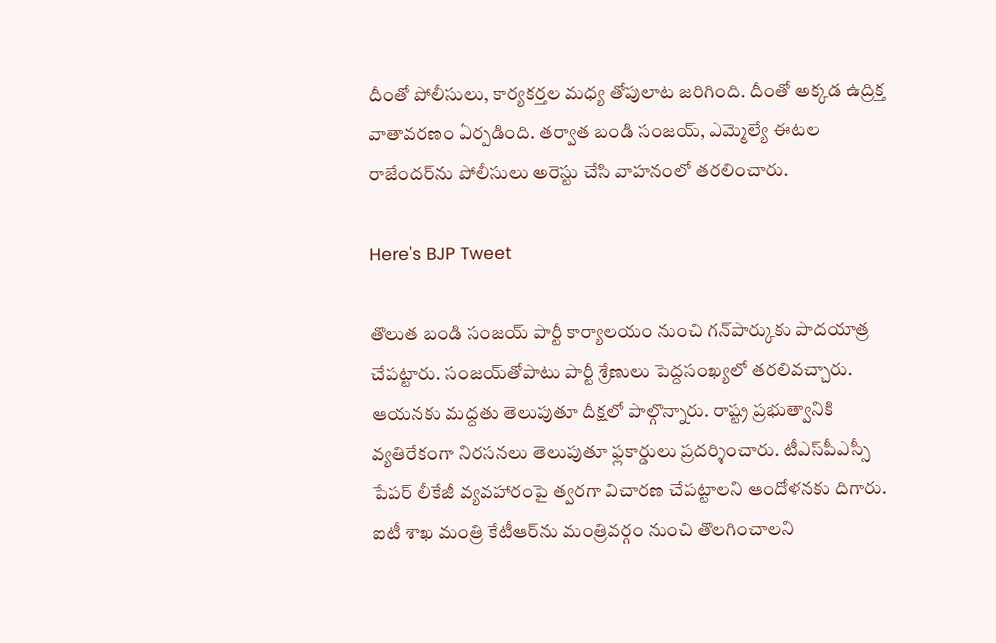దీంతో పోలీసులు, కార్యకర్తల మధ్య తోపులాట జరిగింది. దీంతో అక్కడ ఉద్రిక్త వాతావరణం ఏర్పడింది. తర్వాత బండి సంజయ్‌, ఎమ్మెల్యే ఈటల రాజేందర్‌ను పోలీసులు అరెస్టు చేసి వాహనంలో తరలించారు.

Here's BJP Tweet

తొలుత బండి సంజయ్‌ పార్టీ కార్యాలయం నుంచి గన్‌పార్కుకు పాదయాత్ర చేపట్టారు. సంజయ్‌తోపాటు పార్టీ శ్రేణులు పెద్దసంఖ్యలో తరలివచ్చారు. ఆయనకు మద్దతు తెలుపుతూ దీక్షలో పాల్గొన్నారు. రాష్ట్ర ప్రభుత్వానికి వ్యతిరేకంగా నిరసనలు తెలుపుతూ ఫ్లకార్డులు ప్రదర్శించారు. టీఎస్‌పీఎస్సీ పేపర్‌ లీకేజీ వ్యవహారంపై త్వరగా విచారణ చేపట్టాలని ఆందోళనకు దిగారు. ఐటీ శాఖ మంత్రి కేటీఆర్‌ను మంత్రివర్గం నుంచి తొలగించాలని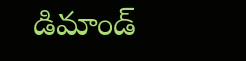డిమాండ్‌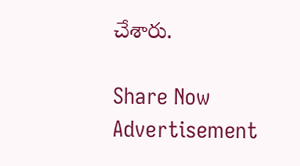చేశారు.

Share Now
Advertisement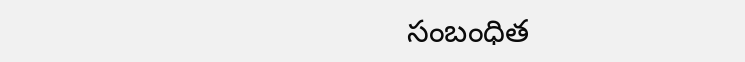సంబంధిత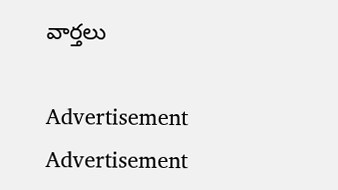వార్తలు

Advertisement
Advertisement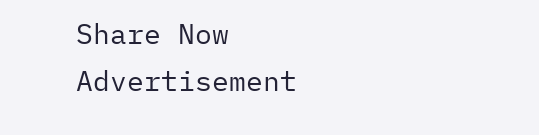Share Now
Advertisement